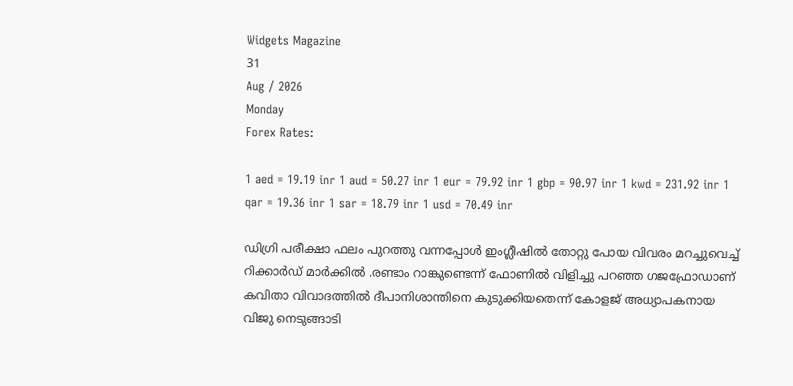Widgets Magazine
31
Aug / 2026
Monday
Forex Rates:

1 aed = 19.19 inr 1 aud = 50.27 inr 1 eur = 79.92 inr 1 gbp = 90.97 inr 1 kwd = 231.92 inr 1 qar = 19.36 inr 1 sar = 18.79 inr 1 usd = 70.49 inr

ഡിഗ്രി പരീക്ഷാ ഫലം പുറത്തു വന്നപ്പോള്‍ ഇംഗ്ലീഷില്‍ തോറ്റു പോയ വിവരം മറച്ചുവെച്ച് റിക്കാര്‍ഡ് മാര്‍ക്കില്‍ .രണ്ടാം റാങ്കുണ്ടെന്ന് ഫോണില്‍ വിളിച്ചു പറഞ്ഞ ഗജഫ്രോഡാണ് കവിതാ വിവാദത്തില്‍ ദീപാനിശാന്തിനെ കുടുക്കിയതെന്ന് കോളജ് അധ്യാപകനായ വിജു നെടുങ്ങാടി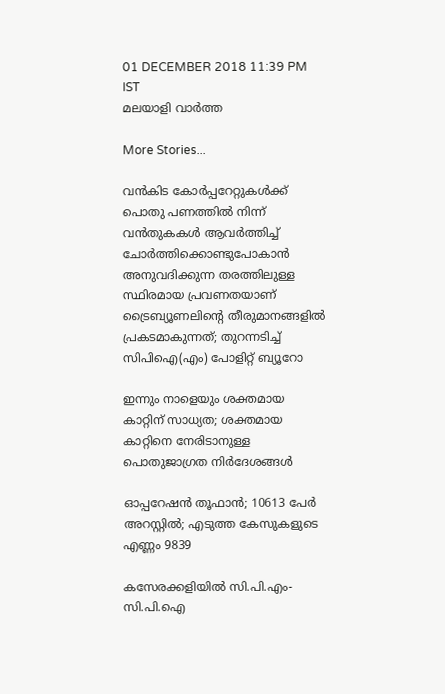01 DECEMBER 2018 11:39 PM IST
മലയാളി വാര്‍ത്ത

More Stories...

വൻകിട കോർപ്പറേറ്റുകൾക്ക് പൊതു പണത്തിൽ നിന്ന് വൻതുകകൾ ആവർത്തിച്ച് ചോർത്തിക്കൊണ്ടുപോകാൻ അനുവദിക്കുന്ന തരത്തിലുള്ള സ്ഥിരമായ പ്രവണതയാണ് ട്രൈബ്യൂണലിന്റെ തീരുമാനങ്ങളിൽ പ്രകടമാകുന്നത്; തുറന്നടിച്ച് സിപിഐ(എം) പോളിറ്റ് ബ്യൂറോ

ഇന്നും നാളെയും ശക്തമായ കാറ്റിന് സാധ്യത; ശക്തമായ കാറ്റിനെ നേരിടാനുള്ള പൊതുജാഗ്രത നിർദേശങ്ങൾ

ഓപ്പറേഷന്‍ തൂഫാന്‍; 10613 പേർ അറസ്റ്റിൽ; എടുത്ത കേസുകളുടെ എണ്ണം 9839

കസേരക്കളിയിൽ സി.പി.എം-സി.പി.ഐ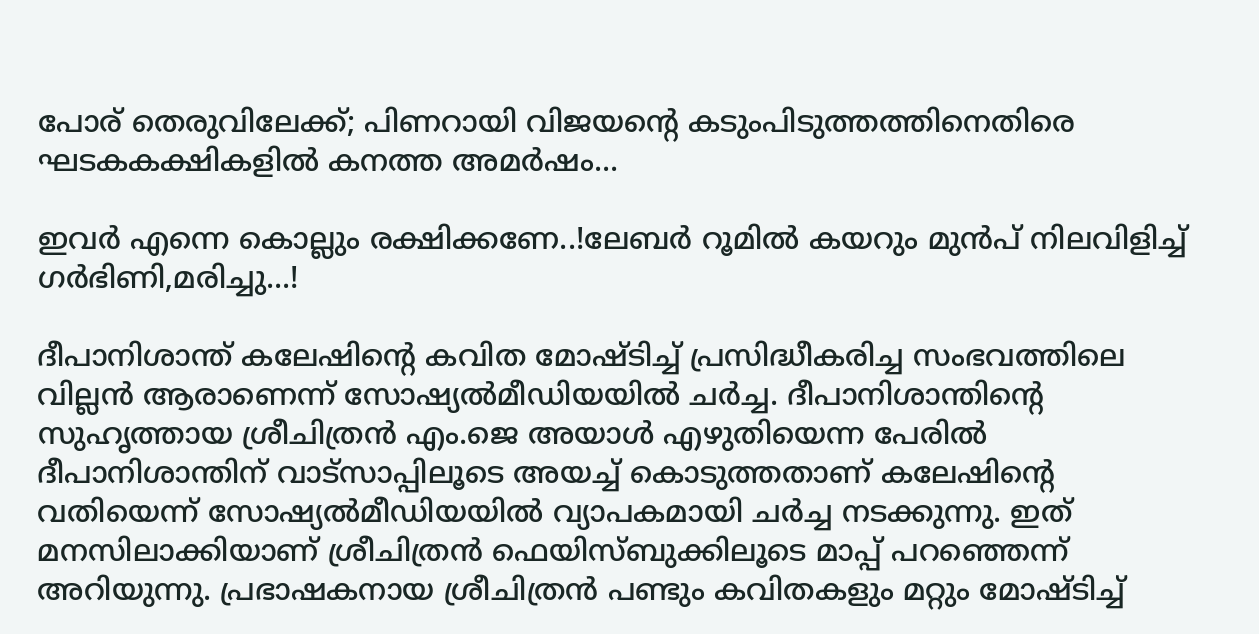പോര് തെരുവിലേക്ക്; പിണറായി വിജയന്റെ കടുംപിടുത്തത്തിനെതിരെ ഘടകകക്ഷികളിൽ കനത്ത അമർഷം...

ഇവർ എന്നെ കൊല്ലും രക്ഷിക്കണേ..!ലേബർ റൂമിൽ കയറും മുൻപ് നിലവിളിച്ച് ഗർഭിണി,മരിച്ചു...!

ദീപാനിശാന്ത് കലേഷിന്റെ കവിത മോഷ്ടിച്ച് പ്രസിദ്ധീകരിച്ച സംഭവത്തിലെ വില്ലന്‍ ആരാണെന്ന് സോഷ്യല്‍മീഡിയയില്‍ ചര്‍ച്ച. ദീപാനിശാന്തിന്റെ സുഹൃത്തായ ശ്രീചിത്രന്‍ എം.ജെ അയാള്‍ എഴുതിയെന്ന പേരില്‍ ദീപാനിശാന്തിന് വാട്‌സാപ്പിലൂടെ അയച്ച് കൊടുത്തതാണ് കലേഷിന്റെ വതിയെന്ന് സോഷ്യല്‍മീഡിയയില്‍ വ്യാപകമായി ചര്‍ച്ച നടക്കുന്നു. ഇത് മനസിലാക്കിയാണ് ശ്രീചിത്രന്‍ ഫെയിസ്ബുക്കിലൂടെ മാപ്പ് പറഞ്ഞെന്ന് അറിയുന്നു. പ്രഭാഷകനായ ശ്രീചിത്രന്‍ പണ്ടും കവിതകളും മറ്റും മോഷ്ടിച്ച്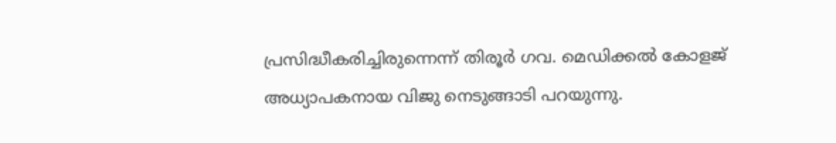പ്രസിദ്ധീകരിച്ചിരുന്നെന്ന് തിരൂര്‍ ഗവ. മെഡിക്കല്‍ കോളജ് അധ്യാപകനായ വിജു നെടുങ്ങാടി പറയുന്നു.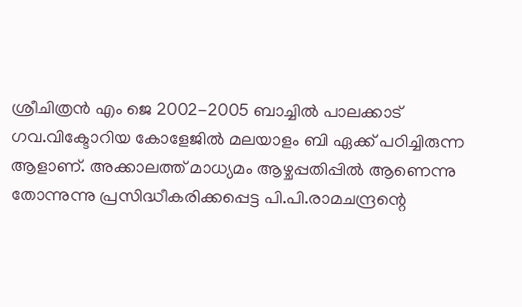ശ്രീചിത്രന്‍ എം ജെ 2002-2005 ബാച്ചില്‍ പാലക്കാട് ഗവ.വിക്ടോറിയ കോളേജില്‍ മലയാളം ബി ഏക്ക് പഠിച്ചിരുന്ന ആളാണ്. അക്കാലത്ത് മാധ്യമം ആഴ്ചപ്പതിപ്പില്‍ ആണെന്നു തോന്നുന്നു പ്രസിദ്ധീകരിക്കപ്പെട്ട പി.പി.രാമചന്ദ്രന്റെ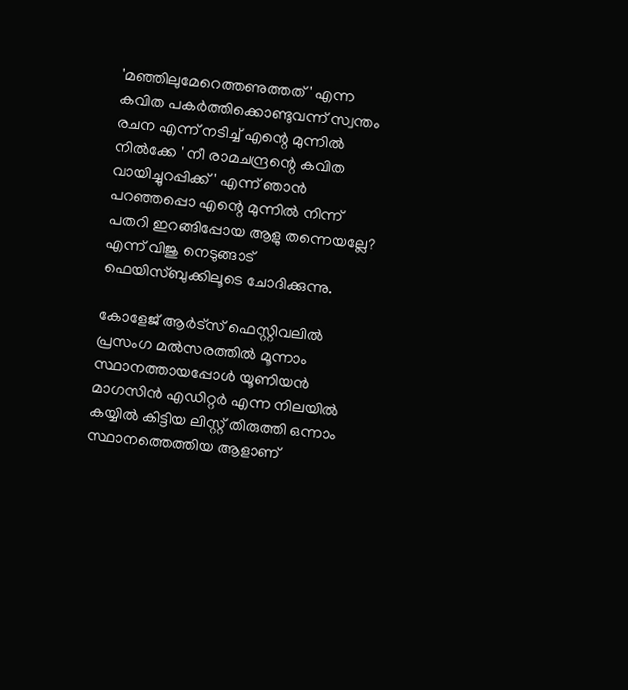'മഞ്ഞിലുമേറെത്തണുത്തത് ' എന്ന കവിത പകര്‍ത്തിക്കൊണ്ടുവന്ന് സ്വന്തം രചന എന്ന് നടിച്ച് എന്റെ മുന്നില്‍ നില്‍ക്കേ ' നീ രാമചന്ദ്രന്റെ കവിത വായിച്ചുറപ്പിക്ക് ' എന്ന് ഞാന്‍ പറഞ്ഞപ്പൊ എന്റെ മുന്നില്‍ നിന്ന് പതറി ഇറങ്ങിപ്പോയ ആളു തന്നെയല്ലേ? എന്ന് വിജു നെടുങ്ങാട് ഫെയിസ്ബുക്കിലൂടെ ചോദിക്കുന്നു.

കോളേജ് ആര്‍ട്‌സ് ഫെസ്റ്റിവലില്‍ പ്രസംഗ മല്‍സരത്തില്‍ മൂന്നാം സ്ഥാനത്തായപ്പോള്‍ യൂണിയന്‍ മാഗസിന്‍ എഡിറ്റര്‍ എന്ന നിലയില്‍ കയ്യില്‍ കിട്ടിയ ലിസ്റ്റ് തിരുത്തി ഒന്നാം സ്ഥാനത്തെത്തിയ ആളാണ്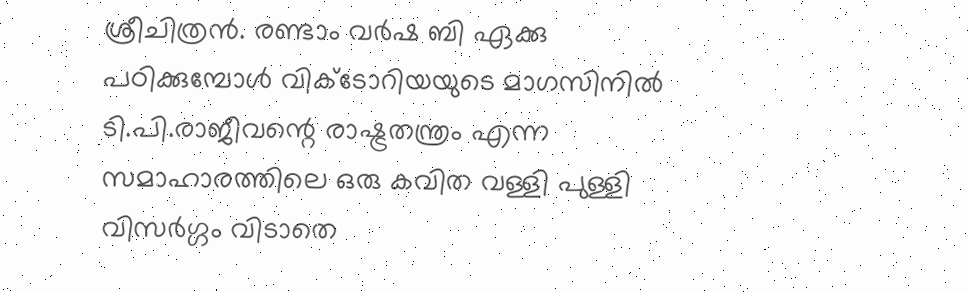ശ്രീചിത്രന്‍. രണ്ടാം വര്‍ഷ ബി ഏക്കു പഠിക്കുമ്പോള്‍ വിക്ടോറിയയുടെ മാഗസിനില്‍ ടി.പി.രാജീവന്റെ രാഷ്ട്രതന്ത്രം എന്ന സമാഹാരത്തിലെ ഒരു കവിത വള്ളി പുള്ളി വിസര്‍ഗ്ഗം വിടാതെ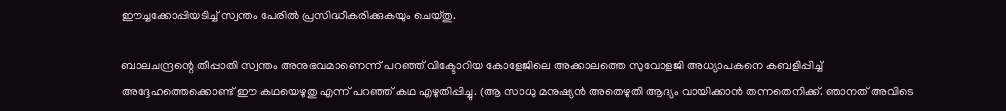ഈച്ചക്കോപ്പിയടിച്ച് സ്വന്തം പേരില്‍ പ്രസിദ്ധീകരിക്കുകയും ചെയ്തു.

ബാലചന്ദ്രന്റെ തീപ്പാതി സ്വന്തം അനുഭവമാണെന്ന് പറഞ്ഞ് വിക്ടോറിയ കോളേജിലെ അക്കാലത്തെ സുവോളജി അധ്യാപകനെ കബളിപ്പിച്ച് അദ്ദേഹത്തെക്കൊണ്ട് ഈ കഥയെഴുതു എന്ന് പറഞ്ഞ് കഥ എഴുതിപ്പിച്ചു. (ആ സാധു മനുഷ്യന്‍ അതെഴുതി ആദ്യം വായിക്കാന്‍ തന്നതെനിക്ക്. ഞാനത് അവിടെ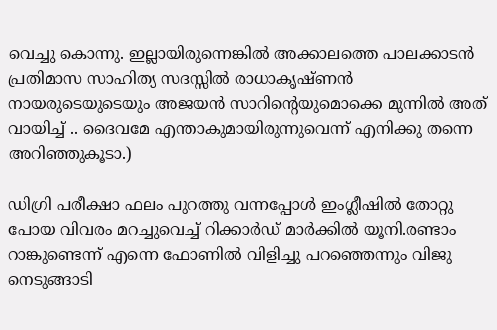വെച്ചു കൊന്നു. ഇല്ലായിരുന്നെങ്കില്‍ അക്കാലത്തെ പാലക്കാടന്‍ പ്രതിമാസ സാഹിത്യ സദസ്സില്‍ രാധാകൃഷ്ണന്‍ നായരുടെയുടെയും അജയന്‍ സാറിന്റെയുമൊക്കെ മുന്നില്‍ അത് വായിച്ച് .. ദൈവമേ എന്താകുമായിരുന്നുവെന്ന് എനിക്കു തന്നെ അറിഞ്ഞുകൂടാ.)

ഡിഗ്രി പരീക്ഷാ ഫലം പുറത്തു വന്നപ്പോള്‍ ഇംഗ്ലീഷില്‍ തോറ്റു പോയ വിവരം മറച്ചുവെച്ച് റിക്കാര്‍ഡ് മാര്‍ക്കില്‍ യൂനി.രണ്ടാം റാങ്കുണ്ടെന്ന് എന്നെ ഫോണില്‍ വിളിച്ചു പറഞ്ഞെന്നും വിജു നെടുങ്ങാടി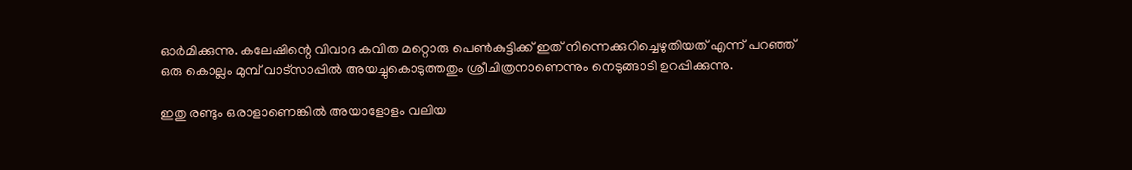ഓര്‍മിക്കുന്നു. കലേഷിന്റെ വിവാദ കവിത മറ്റൊരു പെണ്‍കുട്ടിക്ക് ഇത് നിന്നെക്കുറിച്ചെഴുതിയത് എന്ന് പറഞ്ഞ് ഒരു കൊല്ലം മുമ്പ് വാട്‌സാപ്പില്‍ അയച്ചുകൊടുത്തതും ശ്രീചിത്രനാണെന്നും നെടുങ്ങാടി ഉറപ്പിക്കുന്നു.

ഇതു രണ്ടും ഒരാളാണെങ്കില്‍ അയാളോളം വലിയ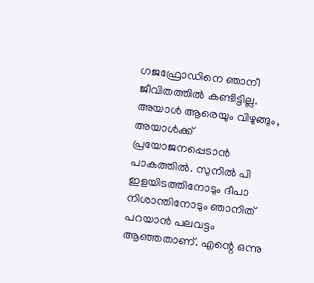ഗജഫ്രോഡിനെ ഞാനീ ജീവിതത്തില്‍ കണ്ടിട്ടില്ല. അയാള്‍ ആരെയും വിഴുങ്ങും, അയാള്‍ക്ക് പ്രയോജനപ്പെടാന്‍ പാകത്തില്‍. സുനില്‍ പി ഇളയിടത്തിനോടും ദീപാ നിശാന്തിനോടും ഞാനിത് പറയാന്‍ പലവട്ടം ആഞ്ഞതാണ്. എന്റെ ഒന്നു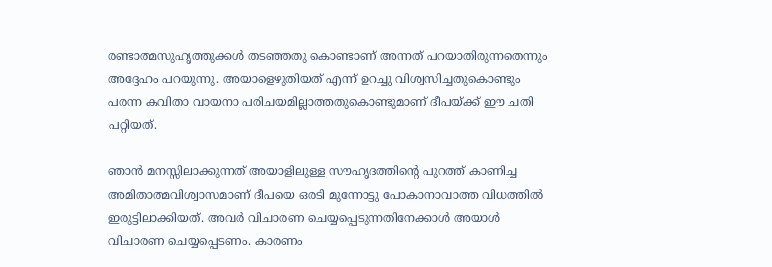രണ്ടാത്മസുഹൃത്തുക്കള്‍ തടഞ്ഞതു കൊണ്ടാണ് അന്നത് പറയാതിരുന്നതെന്നും അദ്ദേഹം പറയുന്നു. അയാളെഴുതിയത് എന്ന് ഉറച്ചു വിശ്വസിച്ചതുകൊണ്ടും പരന്ന കവിതാ വായനാ പരിചയമില്ലാത്തതുകൊണ്ടുമാണ് ദീപയ്ക്ക് ഈ ചതി പറ്റിയത്.

ഞാന്‍ മനസ്സിലാക്കുന്നത് അയാളിലുള്ള സൗഹൃദത്തിന്റെ പുറത്ത് കാണിച്ച അമിതാത്മവിശ്വാസമാണ് ദീപയെ ഒരടി മുന്നോട്ടു പോകാനാവാത്ത വിധത്തില്‍ ഇരുട്ടിലാക്കിയത്. അവര്‍ വിചാരണ ചെയ്യപ്പെടുന്നതിനേക്കാള്‍ അയാള്‍ വിചാരണ ചെയ്യപ്പെടണം. കാരണം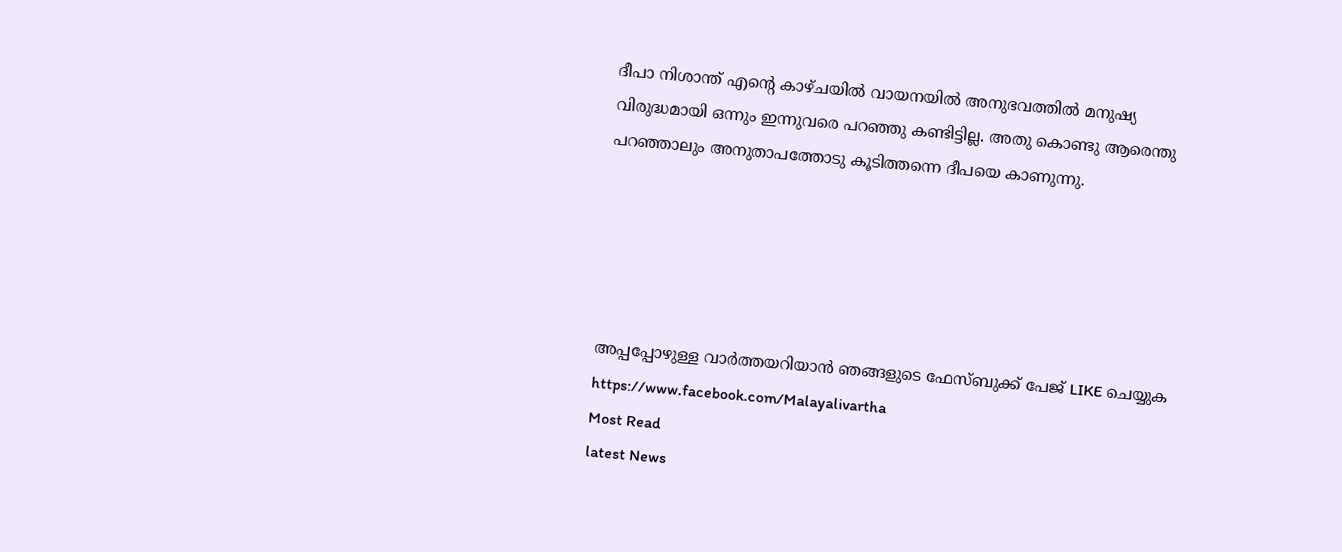ദീപാ നിശാന്ത് എന്റെ കാഴ്ചയില്‍ വായനയില്‍ അനുഭവത്തില്‍ മനുഷ്യ വിരുദ്ധമായി ഒന്നും ഇന്നുവരെ പറഞ്ഞു കണ്ടിട്ടില്ല. അതു കൊണ്ടു ആരെന്തു പറഞ്ഞാലും അനുതാപത്തോടു കൂടിത്തന്നെ ദീപയെ കാണുന്നു.





അപ്പപ്പോഴുള്ള വാര്‍ത്തയറിയാന്‍ ഞങ്ങളുടെ ഫേസ്‌ബുക്ക്‌ പേജ് LIKE ചെയ്യുക
https://www.facebook.com/Malayalivartha
Most Read
latest News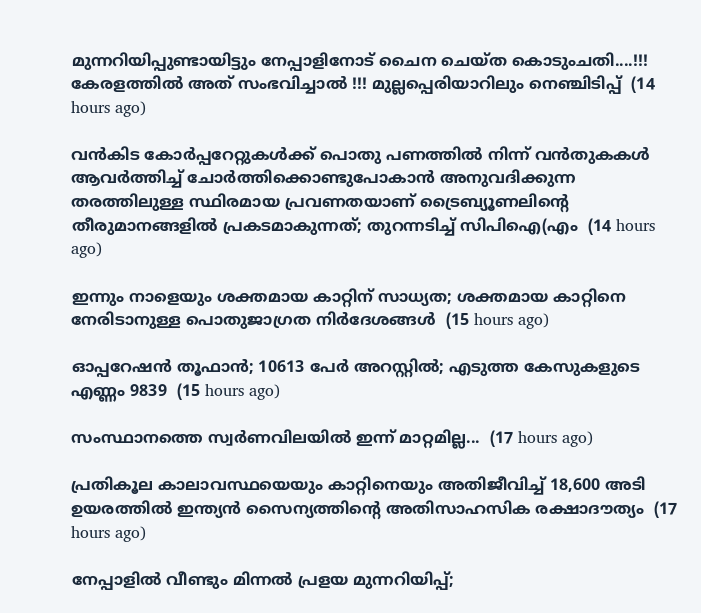മുന്നറിയിപ്പുണ്ടായിട്ടും നേപ്പാളിനോട് ചൈന ചെയ്ത കൊടുംചതി....!!! കേരളത്തിൽ അത് സംഭവിച്ചാൽ !!! മുല്ലപ്പെരിയാറിലും നെഞ്ചിടിപ്പ്  (14 hours ago)

വൻകിട കോർപ്പറേറ്റുകൾക്ക് പൊതു പണത്തിൽ നിന്ന് വൻതുകകൾ ആവർത്തിച്ച് ചോർത്തിക്കൊണ്ടുപോകാൻ അനുവദിക്കുന്ന തരത്തിലുള്ള സ്ഥിരമായ പ്രവണതയാണ് ട്രൈബ്യൂണലിന്റെ തീരുമാനങ്ങളിൽ പ്രകടമാകുന്നത്; തുറന്നടിച്ച് സിപിഐ(എം  (14 hours ago)

ഇന്നും നാളെയും ശക്തമായ കാറ്റിന് സാധ്യത; ശക്തമായ കാറ്റിനെ നേരിടാനുള്ള പൊതുജാഗ്രത നിർദേശങ്ങൾ  (15 hours ago)

ഓപ്പറേഷന്‍ തൂഫാന്‍; 10613 പേർ അറസ്റ്റിൽ; എടുത്ത കേസുകളുടെ എണ്ണം 9839  (15 hours ago)

സംസ്ഥാനത്തെ സ്വർണവിലയിൽ ഇന്ന് മാറ്റമില്ല...  (17 hours ago)

പ്രതികൂല കാലാവസ്ഥയെയും കാറ്റിനെയും അതിജീവിച്ച് 18,600 അടി ഉയരത്തിൽ ഇന്ത്യൻ സൈന്യത്തിന്റെ അതിസാഹസിക രക്ഷാദൗത്യം  (17 hours ago)

നേപ്പാളിൽ വീണ്ടും മിന്നൽ പ്രളയ മുന്നറിയിപ്പ്;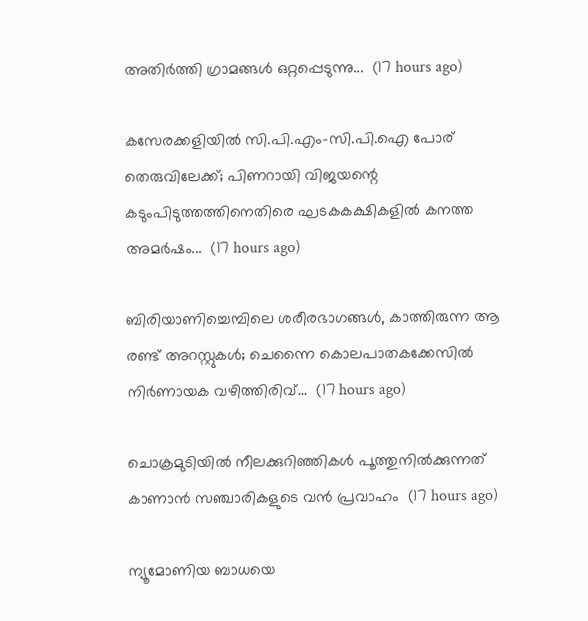അതിർത്തി ഗ്രാമങ്ങൾ ഒറ്റപ്പെടുന്നു...  (17 hours ago)

കസേരക്കളിയിൽ സി.പി.എം-സി.പി.ഐ പോര് തെരുവിലേക്ക്; പിണറായി വിജയന്റെ കടുംപിടുത്തത്തിനെതിരെ ഘടകകക്ഷികളിൽ കനത്ത അമർഷം...  (17 hours ago)

ബിരിയാണിച്ചെമ്പിലെ ശരീരഭാഗങ്ങൾ, കാത്തിരുന്ന ആ രണ്ട് അറസ്റ്റുകൾ; ചെന്നൈ കൊലപാതകക്കേസിൽ നിർണായക വഴിത്തിരിവ്...  (17 hours ago)

ചൊക്രമുടിയിൽ നീലക്കുറിഞ്ഞികൾ പൂത്തുനിൽക്കുന്നത് കാണാൻ സഞ്ചാരികളുടെ വൻ പ്രവാഹം  (17 hours ago)

ന്യൂമോണിയ ബാധയെ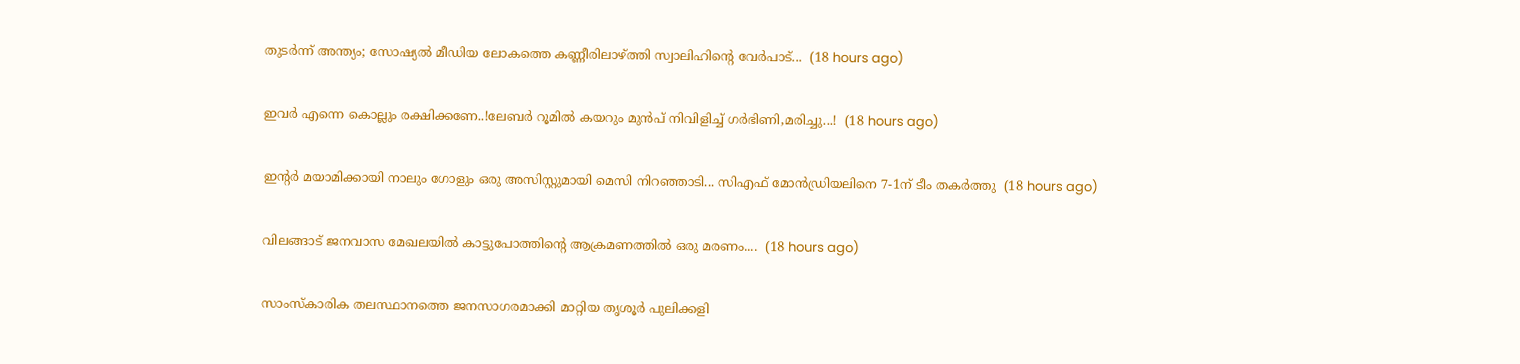തുടർന്ന് അന്ത്യം; സോഷ്യൽ മീഡിയ ലോകത്തെ കണ്ണീരിലാഴ്ത്തി സ്വാലിഹിന്റെ വേർപാട്...  (18 hours ago)

ഇവർ എന്നെ കൊല്ലും രക്ഷിക്കണേ..!ലേബർ റൂമിൽ കയറും മുൻപ് നിവിളിച്ച് ഗർഭിണി,മരിച്ചു...!  (18 hours ago)

ഇന്റർ മയാമിക്കായി നാലും ഗോളും ഒരു അസിസ്റ്റുമായി മെസി നിറഞ്ഞാടി... സിഎഫ് മോൻഡ്രിയലിനെ 7-1ന് ടീം തകർത്തു  (18 hours ago)

വിലങ്ങാട് ജനവാസ മേഖലയിൽ കാട്ടുപോത്തിന്റെ ആക്രമണത്തിൽ ഒരു മരണം....  (18 hours ago)

സാംസ്കാരിക തലസ്ഥാനത്തെ ജനസാഗരമാക്കി മാറ്റിയ തൃശൂർ പുലിക്കളി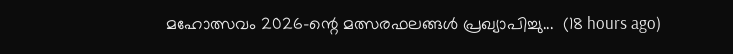മഹോത്സവം 2026-ന്റെ മത്സരഫലങ്ങൾ പ്രഖ്യാപിച്ചു...  (18 hours ago)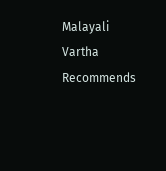Malayali Vartha Recommends